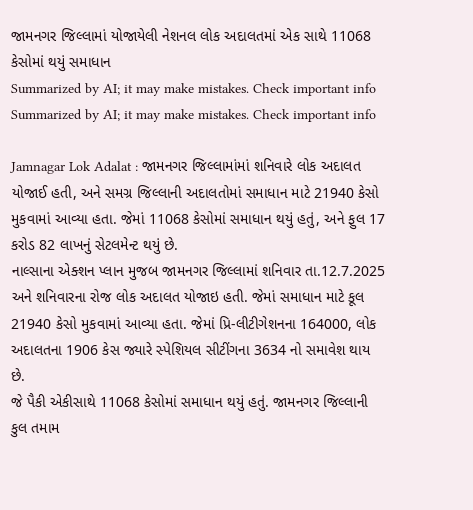જામનગર જિલ્લામાં યોજાયેલી નેશનલ લોક અદાલતમાં એક સાથે 11068 કેસોમાં થયું સમાધાન
Summarized by AI; it may make mistakes. Check important info
Summarized by AI; it may make mistakes. Check important info

Jamnagar Lok Adalat : જામનગર જિલ્લામાંમાં શનિવારે લોક અદાલત યોજાઈ હતી, અને સમગ્ર જિલ્લાની અદાલતોમાં સમાધાન માટે 21940 કેસો મુકવામાં આવ્યા હતા. જેમાં 11068 કેસોમાં સમાધાન થયું હતું, અને ફુલ 17 કરોડ 82 લાખનું સેટલમેન્ટ થયું છે.
નાલ્સાના એક્શન પ્લાન મુજબ જામનગર જિલ્લામાં શનિવાર તા.12.7.2025 અને શનિવારના રોજ લોક અદાલત યોજાઇ હતી. જેમાં સમાધાન માટે કૂલ 21940 કેસો મુકવામાં આવ્યા હતા. જેમાં પ્રિ-લીટીગેશનના 164000, લોક અદાલતના 1906 કેસ જ્યારે સ્પેશિયલ સીટીંગના 3634 નો સમાવેશ થાય છે.
જે પૈકી એકીસાથે 11068 કેસોમાં સમાધાન થયું હતું. જામનગર જિલ્લાની કુલ તમામ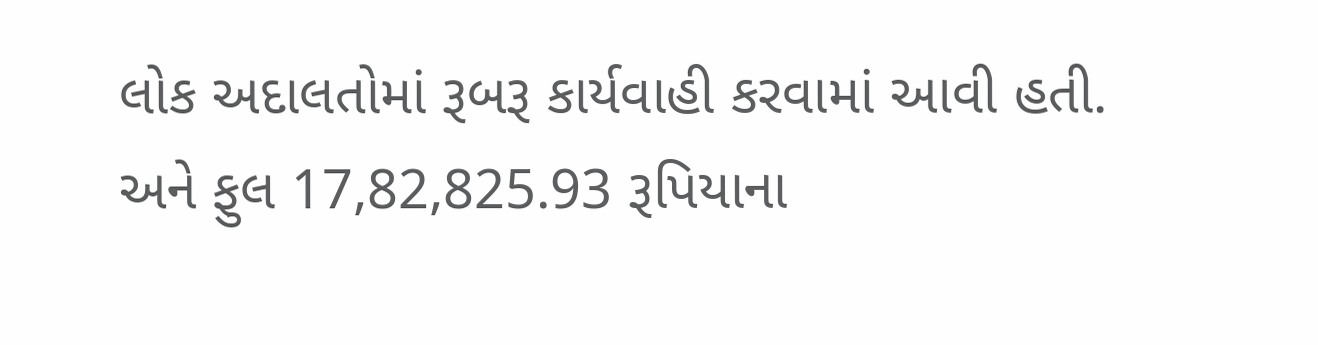લોક અદાલતોમાં રૂબરૂ કાર્યવાહી કરવામાં આવી હતી. અને ફુલ 17,82,825.93 રૂપિયાના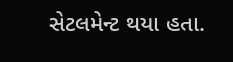સેટલમેન્ટ થયા હતા.